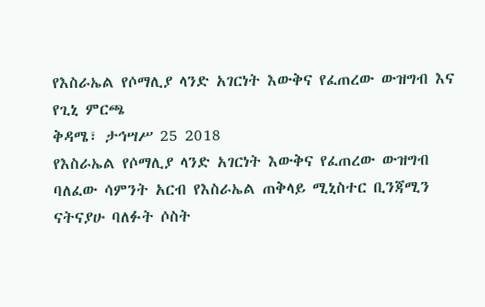የእስራኤል የሶማሊያ ላንድ አገርነት እውቅና የፈጠረው ውዝግብ እና የጊኒ ምርጫ
ቅዳሜ፣ ታኅሣሥ 25 2018
የእስራኤል የሶማሊያ ላንድ አገርነት እውቅና የፈጠረው ውዝግብ
ባለፈው ሳምንት አርብ የእስራኤል ጠቅላይ ሚኒስተር ቢንጃሚን ናትናያሁ ባለፉት ሶስት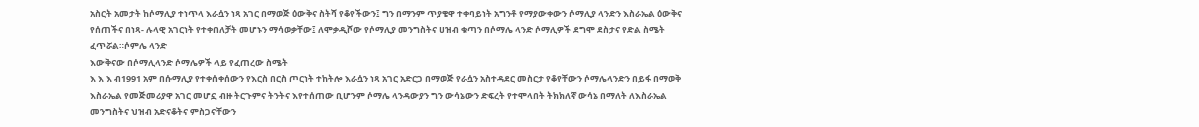አስርት አመታት ከሶማሊያ ተነጥላ እራሷን ነጻ አገር በማወጅ ዕውቅና ስትሻ የቆየችውን፤ ግን በማንም ጥያቄዋ ተቀባይነት አግንቶ የማያውቀውን ሶማሊያ ላንድን እስራኤል ዕውቅና የሰጠችና በነጻ- ሉላዊ አገርነት የተቀበለቻት መሆኑን ማሳወቃቸው፤ ለሞቃዲሾው የሶማሊያ መንግስትና ሀዝብ ቁጣን በሶማሌ ላንድ ሶማሊዎች ደግሞ ደስታና የድል ስሜት ፈጥሯል።ሶምሌ ላንድ
እውቅናው በሶማሊላንድ ሶማሌዎች ላይ የፈጠረው ስሜት
እ እ እ ብ1991 አም በሱማሊያ የተቀሰቀሰውን የእርስ በርስ ጦርነት ተከትሎ እራሷን ነጻ አገር አድርጋ በማወጅ የራሷን አስተዳደር መስርታ የቆየቸውን ሶማሌላንድን በይፋ በማወቅ እስራኤል የመጅመሪያዋ አገር መሆኗ ብዙ ትርጉምና ትንትና እየተሰጠው ቢሆንም ሶማሌ ላንዳውያን ግን ውሳኔውን ድፍረት የተሞላበት ትክክለኛ ውሳኔ በማለት ለእስራኤል መንግስትና ህዝብ አድናቆትና ምስጋናቸውን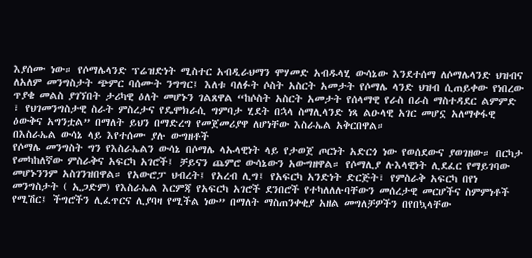እያሰሙ ነው። የሶማሌላንድ ፕሬዝድነት ሚስተር አብዲራህማን ሞሃመድ አብዱላሂ ውሳኔው እንደተሰማ ለሶማሌላንድ ህዝብና ለአለም መንግስታት ጭምር ባሰሙት ንግግር፤ እለቱ ባለፉት ሶስት አስርት አመታት የሶማሌ ላንድ ህዝብ ሲጠይቀው የነበረው ጥያቄ መልስ ያገኘበት ታሪካዊ ዕለት መሆኑን ገልጸዋል “ከሶስት አስርት አመታት የሰላማዊ የራስ በራስ ማስተዳደር ልምምድ ፣ የህገመንግስታዊ ስራት ምስረታና የዴሞክራሲ ግምባታ ሂደት በኋላ ስማሊላንድ ነጻ ልዑላዊ አገር መሆኗ አለማቀፋዊ ዕውቅና አግንቷል” በማለት ይህን በማድረግ የመጀመሪያዋ ለሆነቸው እስራኤል አቅርበዋል።
በእስራኤል ውሳኔ ላይ እየተሰሙ ያሉ ውግዘቶች
የሶማሌ መንግስት ግን የእስራኤልን ውሳኔ በሶማሌ ላኡላዊነት ላይ የታወጀ ጦርነት አድርጎ ነው የወሰደውና ያወገዘው። በርካታ የመካከለኛው ምስራቅና አፍርካ አገሮች፤ ቻይናን ጨምሮ ውሳኔውን አውግዘዋል። የሶማሊያ ሉእላዊነት ሊደፈር የማይገባው መሆኑንንም አስገንዝበዋል። የአውሮፓ ህብረት፤ የአረብ ሊግ፤ የአፍርካ አንድነት ድርጅት፣ የምስራቅ አፍርካ በየነ መንግስታት ( ኢጋድም) የእስራኤል እርምጃ የአፍርካ አገሮች ደንበሮች የተካለለሉባቸውን መሰረታዊ መርሆችና ስምምነቶች የሚሽር፤ ችግሮችን ሊፈጥርና ሊያባዛ የሚችል ነው” በማለት ማስጠንቀቂያ አዘል መግለቻዎችን በየበኳላቸው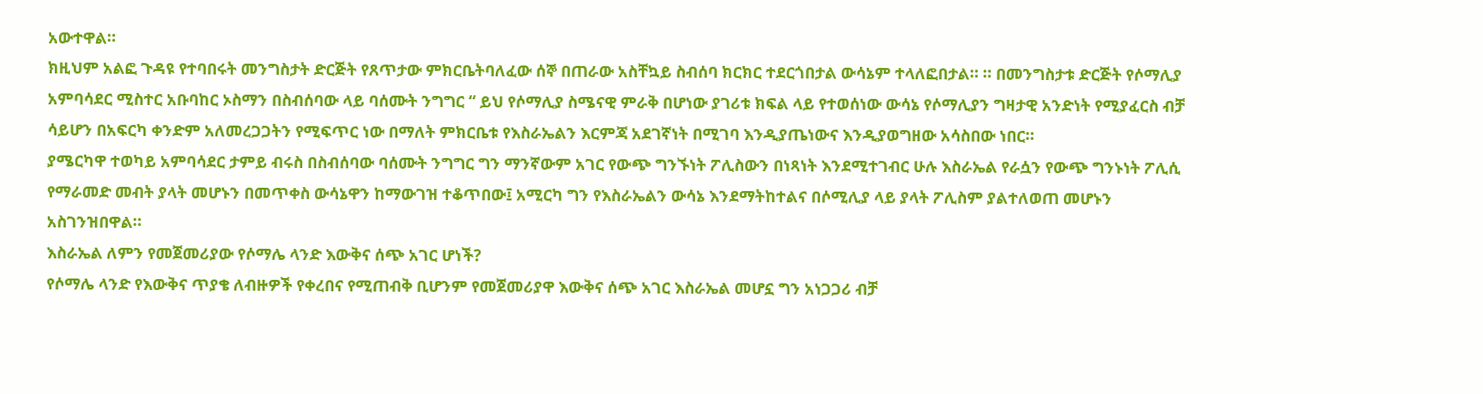አውተዋል።
ክዚህም አልፎ ጉዳዩ የተባበሩት መንግስታት ድርጅት የጸጥታው ምክርቤትባለፈው ሰኞ በጠራው አስቸኳይ ስብሰባ ክርክር ተደርጎበታል ውሳኔም ተላለፎበታል። ። በመንግስታቱ ድርጅት የሶማሊያ አምባሳደር ሚስተር አቡባከር ኦስማን በስብሰባው ላይ ባሰሙት ንግግር “ ይህ የሶማሊያ ስሜናዊ ምራቅ በሆነው ያገሪቱ ክፍል ላይ የተወሰነው ውሳኔ የሶማሊያን ግዛታዊ አንድነት የሚያፈርስ ብቻ ሳይሆን በአፍርካ ቀንድም አለመረጋጋትን የሚፍጥር ነው በማለት ምክርቤቱ የእስራኤልን እርምጃ አደገኛነት በሚገባ እንዲያጤነውና እንዲያወግዘው አሳስበው ነበር።
ያሜርካዋ ተወካይ አምባሳደር ታምይ ብሩስ በስብሰባው ባሰሙት ንግግር ግን ማንኛውም አገር የውጭ ግንኙነት ፖሊስውን በነጻነት እንደሚተገብር ሁሉ እስራኤል የራሷን የውጭ ግንኑነት ፖሊሲ የማራመድ መብት ያላት መሆኑን በመጥቀስ ውሳኔዋን ከማውገዝ ተቆጥበው፤ አሚርካ ግን የእስራኤልን ውሳኔ እንደማትከተልና በሶሚሊያ ላይ ያላት ፖሊስም ያልተለወጠ መሆኑን አስገንዝበዋል።
እስራኤል ለምን የመጀመሪያው የሶማሌ ላንድ እውቅና ሰጭ አገር ሆነች?
የሶማሌ ላንድ የእውቅና ጥያቄ ለብዙዎች የቀረበና የሚጠብቅ ቢሆንም የመጀመሪያዋ እውቅና ሰጭ አገር እስራኤል መሆኗ ግን አነጋጋሪ ብቻ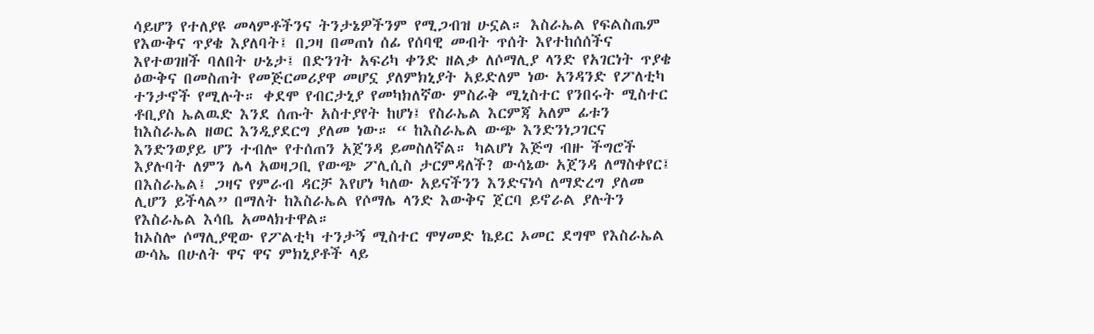ሳይሆን የተለያዩ መላምቶችንና ትንታኔዎችንም የሚጋብዝ ሁኗል። እስራኤል የፍልስጤም የእውቅና ጥያቄ እያለባት፤ በጋዛ በመጠነ ሰፊ የሰባዊ መብት ጥሰት እየተከሰሰችና እየተወገዘች ባለበት ሁኔታ፤ በድንገት አፍሪካ ቀንድ ዘልቃ ለሶማሊያ ላንድ የአገርነት ጥያቄ ዕውቅና በመስጠት የመጅርመሪያዋ መሆኗ ያለምክኒያት አይድለም ነው አንዳንድ የፖለቲካ ተንታኖች የሚሉት። ቀደሞ የብርታኒያ የመካክለኛው ምስራቅ ሚኒስተር የንበሩት ሚስተር ቶቢያስ ኤልዉድ እንደ ሰጡት አስተያየት ከሆነ፤ የስራኤል እርምጃ አለም ፊቱን ከእስራኤል ዘወር እንዲያደርግ ያለመ ነው። “ ከእስራኤል ውጭ እንድንነጋገርና እንድንወያይ ሆን ተብሎ የተሰጠን አጀንዳ ይመስለኛል። ካልሆነ እጅግ ብዙ ችግሮች እያሉባት ለምን ሌላ አወዛጋቢ የውጭ ፖሊሲስ ታርምዳለች? ውሳኔው አጀንዳ ለማስቀየር፤ በእስራኤል፤ ጋዛና የምራብ ዳርቻ እየሆነ ካለው አይናችንን እንድናነሳ ለማድረግ ያለመ ሊሆን ይችላል” በማለት ከእስራኤል የሶማሌ ላንድ እውቅና ጀርባ ይኖራል ያሉትን የእስራኤል እሳቤ አመላክተዋል።
ከኦስሎ ሶማሊያዊው የፖልቲካ ተንታኝ ሚስተር ሞሃመድ ኬይር ኦመር ደግሞ የእስራኤል ውሳኤ በሁለት ዋና ዋና ምክኒያቶች ላይ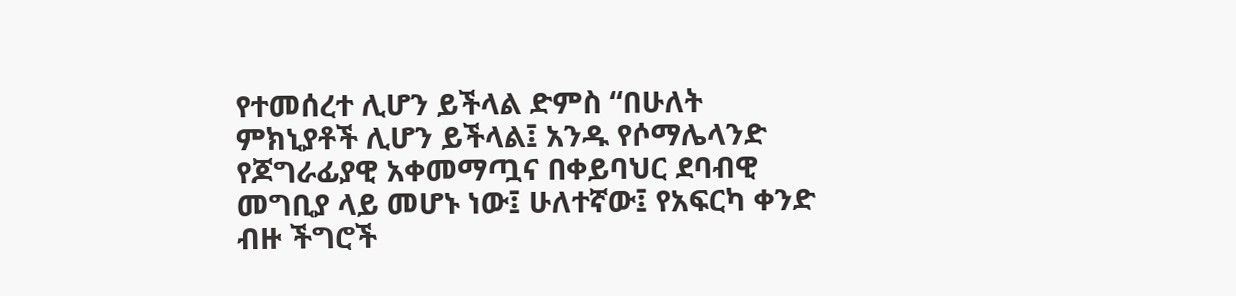የተመሰረተ ሊሆን ይችላል ድምስ “በሁለት ምክኒያቶች ሊሆን ይችላል፤ አንዱ የሶማሌላንድ የጆግራፊያዊ አቀመማጧና በቀይባህር ደባብዊ መግቢያ ላይ መሆኑ ነው፤ ሁለተኛው፤ የአፍርካ ቀንድ ብዙ ችግሮች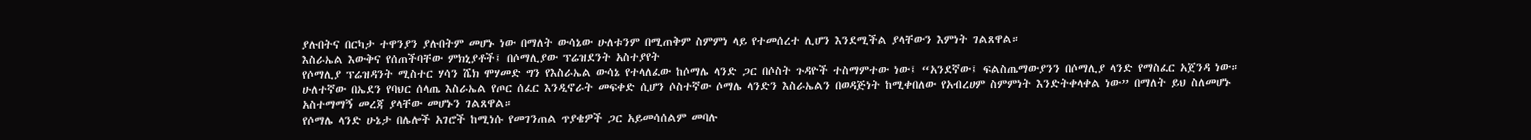ያሉበትና በርካታ ተዋንያን ያሉበትም መሆኑ ነው በማለት ውሳኔው ሁለቱንም በሚጠቅም ስምምነ ላይ የተመሰረተ ሊሆን እንደሚችል ያላቸውን እምነት ገልጸዋል።
እስራኤል እውቅና የሰጠችባቸው ምክኒያቶች፤ በሶማሊያው ፕሬዝደንት አስተያየት
የሶማሊያ ፕሬዝዳንት ሚስተር ሃሳን ሼክ ሞሃመድ ግን የእስራኤል ውሳኔ የተላለፈው ከሶማሌ ላንድ ጋር በሶስት ጉዳዮች ተስማምተው ነው፤ “አንደኛው፤ ፍልስጤማውያንን በሶማሊያ ላንድ የማስፈር አጀንዳ ነው። ሁለተኛው በኤደን የባህር ሰላጤ እስራኤል የጦር ሰፈር እንዲኖራት መፍቀድ ሲሆን ሶስተኛው ሶማሌ ላንድን እስራኤልን በወዳጅነት ከሚቀበለው የአብረሀም ስምምነት እንድትቀላቀል ነው” በማለት ይህ ስለመሆኑ አስተማማኝ መረጃ ያላቸው መሆኑን ገልጸዋል።
የሶማሌ ላንድ ሁኔታ በሌሎች አገሮች ከሚነሱ የመገንጠል ጥያቄዎች ጋር አይመሳሰልም መባሉ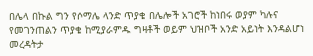በሌላ በኩል ግን የሶማሌ ላንድ ጥያቄ በሌሎች አገሮች ከነበሩ ወያም ካሉና የመገንጠልን ጥያቄ ከሚያራምዱ ግዛቶች ወይም ህዝቦች አንድ አይነት እንዳልሆነ መረዳትታ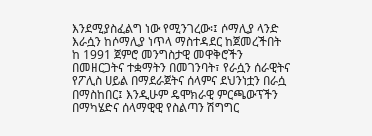እንደሚያስፈልግ ነው የሚንገረው፡፤ ሶማሊያ ላንድ እራሷን ከሶማሊያ ነጥላ ማስተዳደር ከጀመረችበት ከ 1991 ጀምሮ መንግስታዊ መዋቅሮችን በመዘርጋትና ተቋማትን በመገንባት፣ የራሷን ሰራዊትና የፖሊስ ሀይል በማደራጀትና ሰላምና ደህንነቷን በራሷ በማስከበር፤ እንዲሁም ዴሞክራዊ ምርጫውፕችን በማካሄድና ሰላማዊዊ የስልጣን ሽግግር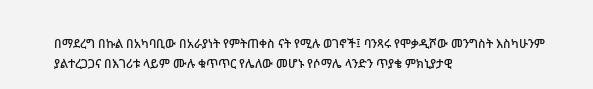በማደረግ በኩል በአካባቢው በአራያነት የምትጠቀስ ናት የሚሉ ወገኖች፤ ባንጻሩ የሞቃዲሾው መንግስት እስካሁንም ያልተረጋጋና በእገሪቱ ላይም ሙሉ ቁጥጥር የሌለው መሆኑ የሶማሌ ላንድን ጥያቄ ምክኒያታዊ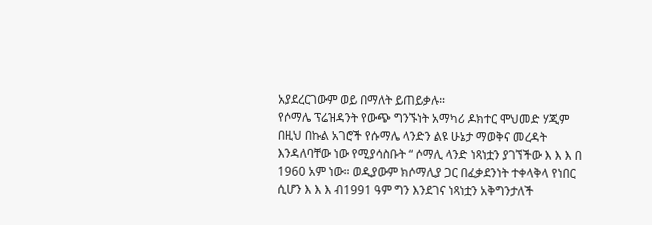አያደረርገውም ወይ በማለት ይጠይቃሉ።
የሶማሌ ፕሬዝዳንት የውጭ ግንኙነት አማካሪ ዶክተር ሞህመድ ሃጂም በዚህ በኩል አገሮች የሱማሌ ላንድን ልዩ ሁኔታ ማወቅና መረዳት እንዳለባቸው ነው የሚያሳስቡት “ ሶማሊ ላንድ ነጻነቷን ያገኘችው እ እ እ በ 1960 አም ነው። ወዲያውም ክሶማሊያ ጋር በፈቃደንነት ተቀላቅላ የነበር ሲሆን እ እ እ ብ1991 ዓም ግን እንደገና ነጻነቷን አቅግንታለች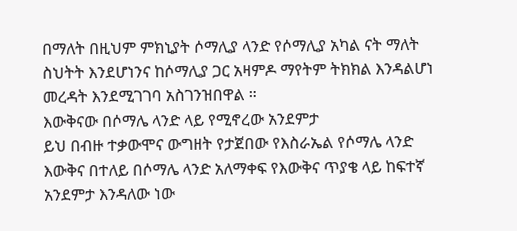በማለት በዚህም ምክኒያት ሶማሊያ ላንድ የሶማሊያ አካል ናት ማለት ስህትት እንደሆነንና ከሶማሊያ ጋር አዛምዶ ማየትም ትክክል እንዳልሆነ መረዳት እንደሚገገባ አስገንዝበዋል ።
እውቅናው በሶማሌ ላንድ ላይ የሚኖረው አንደምታ
ይህ በብዙ ተቃውሞና ውግዘት የታጀበው የእስራኤል የሶማሌ ላንድ እውቅና በተለይ በሶማሌ ላንድ አለማቀፍ የእውቅና ጥያቄ ላይ ከፍተኛ አንደምታ እንዳለው ነው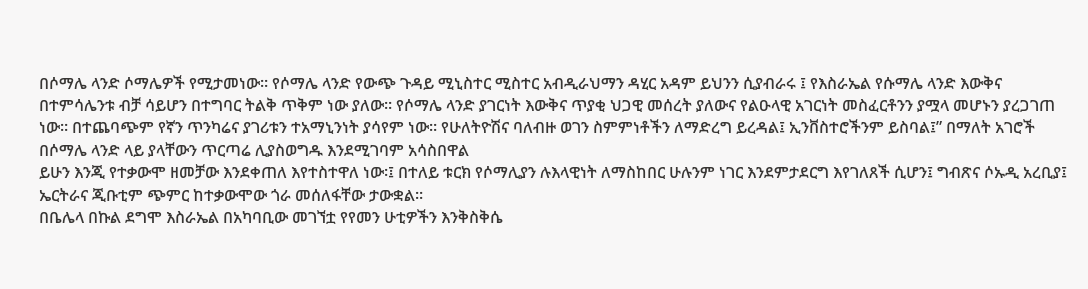በሶማሌ ላንድ ሶማሌዎች የሚታመነው። የሶማሌ ላንድ የውጭ ጉዳይ ሚኒስተር ሚስተር አብዲራህማን ዳሂር አዳም ይህንን ሲያብራሩ ፤ የእስራኤል የሱማሌ ላንድ እውቅና በተምሳሌንቱ ብቻ ሳይሆን በተግባር ትልቅ ጥቅም ነው ያለው። የሶማሌ ላንድ ያገርነት እውቅና ጥያቂ ህጋዊ መሰረት ያለውና የልዑላዊ አገርነት መስፈርቶንን ያሟላ መሆኑን ያረጋገጠ ነው። በተጨባጭም የኛን ጥንካሬና ያገሪቱን ተአማኒንነት ያሳየም ነው። የሁለትዮሽና ባለብዙ ወገን ስምምነቶችን ለማድረግ ይረዳል፤ ኢንቨስተሮችንም ይስባል፤” በማለት አገሮች በሶማሌ ላንድ ላይ ያላቸውን ጥርጣሬ ሊያስወግዱ እንደሚገባም አሳስበዋል
ይሁን እንጂ የተቃውሞ ዘመቻው እንደቀጠለ እየተስተዋለ ነው፡፤ በተለይ ቱርክ የሶማሊያን ሉእላዊነት ለማስከበር ሁሉንም ነገር እንደምታደርግ እየገለጸች ሲሆን፤ ግብጽና ሶኡዲ አረቢያ፤ ኤርትራና ጂቡቲም ጭምር ከተቃውሞው ጎራ መሰለፋቸው ታውቋል።
በቤሌላ በኩል ደግሞ እስራኤል በአካባቢው መገኘቷ የየመን ሁቲዎችን እንቅስቅሴ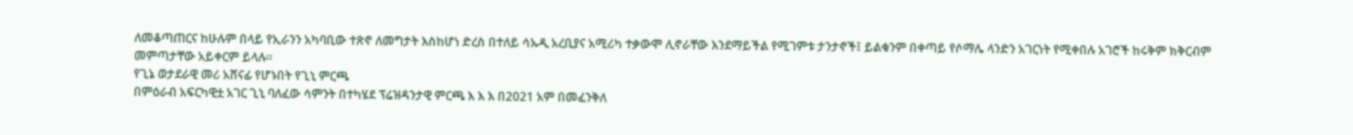ለመቆጣጠርና ከሁሉም በላይ የኢራንን አካባቢው ተጽኖ ለመግታት እስከሆነ ድረስ በተለይ ሳኡዲ አረቢያና አሚሪካ ተቃውሞ ሊኖራቸው እንደማይችል የሚገምቱ ታንታኖች፤ ይልቁንም በቀጣይ የሶማሌ ላንድን አገርነት የሚቀበሉ አገሮች ከሩቅም ክቅርብም መምጣታቸው አይቀርም ይላሉ።
የጊኔ ወታደራዊ መሪ አሸናፊ የሆኑበት የጊኒ ምርጫ
በምዕራብ አፍርካዊቷ አገር ጊኒ ባለፈው ሳምንት በተካሄደ ፕሬዝዳንታዊ ምርጫ እ እ እ በ2021 አም በመፈንቅለ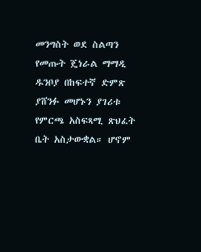መንግስት ወደ ስልጣን የመጡት ጄነራል ማማዲ ዱንቦያ በከፍተኛ ድምጽ ያሸንፉ መሆኑን ያገሪቱ የምርጫ አስፍጻሚ ጽህፈት ቤት አስታውቋል። ሆኖም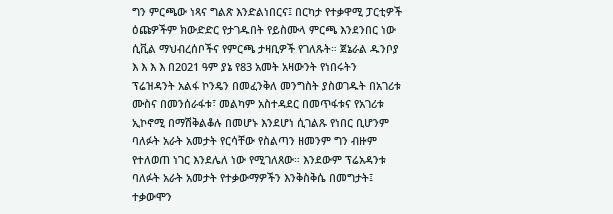ግን ምርጫው ነጻና ግልጽ እንድልነበርና፤ በርካታ የተቃዋሚ ፓርቲዎች ዕጩዎችም ክውድድር የታገዱበት የይስሙላ ምርጫ እንደንበር ነው ሲቪል ማህብረሰቦችና የምርጫ ታዛቢዎች የገለጹት። ጀኔራል ዱንቦያ እ እ እ እ በ2021 ዓም ያኔ የ83 አመት አዛውንት የነበሩትን ፕሬዝዳንት አልፋ ኮንዴን በመፈንቅለ መንግስት ያስወገዱት በአገሪቱ ሙስና በመንሰራፋቱ፣ መልካም አስተዳደር በመጥፋቱና የአገሪቱ ኢኮኖሚ በማሽቅልቆሉ በመሆኑ እንደሆነ ሲገልጹ የነበር ቢሆንም ባለፉት አራት አመታት የርሳቸው የስልጣን ዘመንም ግን ብዙም የተለወጠ ነገር እንደሌለ ነው የሚገለጸው። እንደውም ፕሬአዳንቱ ባለፉት አራት አመታት የተቃውማዎችን እንቅስቅሴ በመግታት፤ ተቃውሞን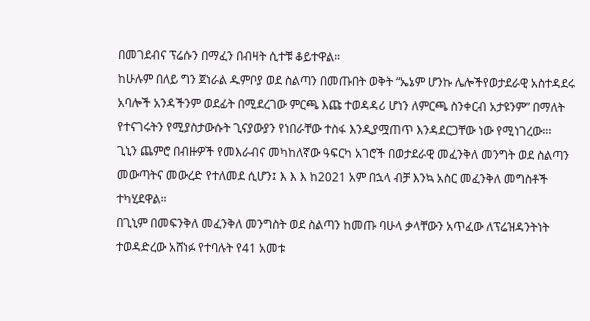በመገደብና ፕሬሱን በማፈን በብዛት ሲተቹ ቆይተዋል።
ከሁሉም በለይ ግን ጀነራል ዱምቦያ ወደ ስልጣን በመጡበት ወቅት “ኤኔም ሆንኩ ሌሎችየወታደራዊ አስተዳደሩ አባሎች አንዳችንም ወደፊት በሚደረገው ምርጫ እጩ ተወዳዳሪ ሆነን ለምርጫ ስንቀርብ አታዩንም” በማለት የተናገሩትን የሚያስታውሱት ጊናያውያን የነበራቸው ተስፋ እንዲያሟጠጥ እንዳደርጋቸው ነው የሚነገረው።፡
ጊኒን ጨምሮ በብዙዎች የመእራብና መካከለኛው ዓፍርካ አገሮች በወታደራዊ መፈንቅለ መንግት ወደ ስልጣን መውጣትና መውረድ የተለመደ ሲሆን፤ እ እ እ ከ2021 አም በኋላ ብቻ እንኳ አስር መፈንቅለ መግስቶች ተካሂደዋል።
በጊኒም በመፍንቅለ መፈንቅለ መንግስት ወደ ስልጣን ከመጡ ባሁላ ቃላቸውን አጥፈው ለፕሬዝዳንትነት ተወዳድረው አሸነፉ የተባሉት የ41 አመቱ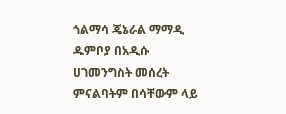ጎልማሳ ጄኔራል ማማዲ ዱምቦያ በአዲሱ ሀገመንግስት መሰረት ምናልባትም በሳቸውም ላይ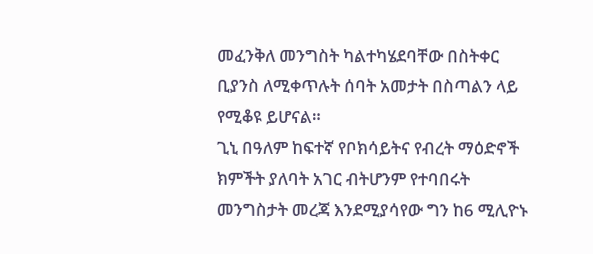መፈንቅለ መንግስት ካልተካሄደባቸው በስትቀር ቢያንስ ለሚቀጥሉት ሰባት አመታት በስጣልን ላይ የሚቆዩ ይሆናል።
ጊኒ በዓለም ከፍተኛ የቦክሳይትና የብረት ማዕድኖች ክምችት ያለባት አገር ብትሆንም የተባበሩት መንግስታት መረጃ እንደሚያሳየው ግን ከ6 ሚሊዮኑ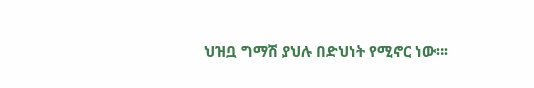ህዝቧ ግማሽ ያህሉ በድህነት የሚኖር ነው።፡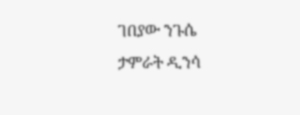ገበያው ንጉሴ
ታምራት ዲንሳ